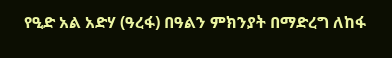የዒድ አል አድሃ (ዓረፋ) በዓልን ምክንያት በማድረግ ለከፋ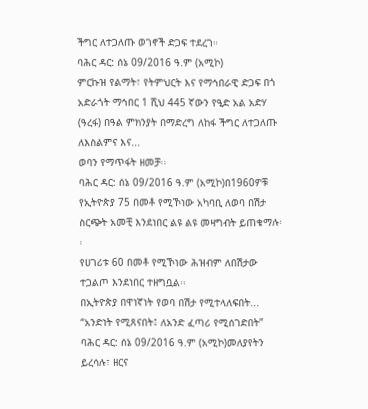ችግር ለተጋለጡ ወገኖች ድጋፍ ተደረገ።
ባሕር ዳር: ሰኔ 09/2016 ዓ.ም (አሚኮ)
ምርኩዝ የልማት፣ የትምህርት እና የማኅበራዊ ድጋፍ በጎ አድራጎት ማኅበር 1 ሺህ 445 ኛውን የዒድ አል አድሃ (ዓረፋ) በዓል ምክንያት በማድረግ ለከፋ ችግር ለተጋለጡ ለእስልምና እና...
ወባን የማጥፋት ዘመቻ፡፡
ባሕር ዳር: ሰኔ 09/2016 ዓ.ም (አሚኮ)በ1960ዎቹ የኢትዮጵያ 75 በመቶ የሚኾነው አካባቢ ለወባ በሽታ ስርጭት አመቺ እንደነበር ልዩ ልዩ መዛግብት ይጠቁማሉ፡፡
የሀገሪቱ 60 በመቶ የሚኾነው ሕዝብም ለበሽታው ተጋልጦ እንደነበር ተዘግቧል፡፡
በኢትዮጵያ በዋነኛነት የወባ በሽታ የሚተላለፍበት...
“አንድነት የሚጸናበት፤ ለአንድ ፈጣሪ የሚሰገድበት”
ባሕር ዳር: ሰኔ 09/2016 ዓ.ም (አሚኮ)መለያየትን ይረሳሉ፣ ዘርና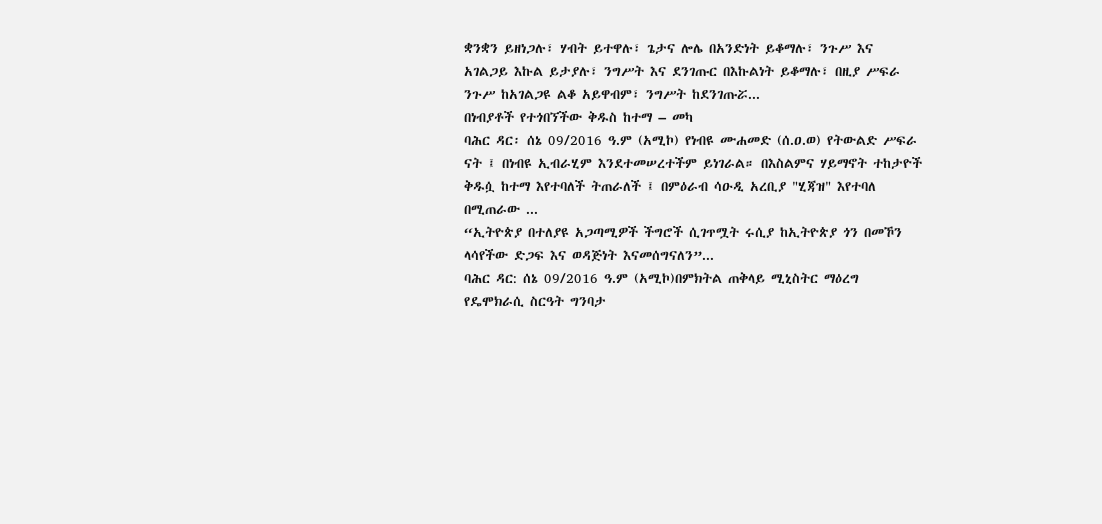ቋንቋን ይዘነጋሉ፣ ሃብት ይተዋሉ፣ ጌታና ሎሌ በአንድነት ይቆማሉ፣ ንጉሥ እና አገልጋይ እኩል ይታያሉ፣ ንግሥት እና ደንገጡር በእኩልነት ይቆማሉ፣ በዚያ ሥፍራ ንጉሥ ከአገልጋዩ ልቆ አይዋብም፣ ንግሥት ከደንገጡሯ...
በነብያቶች የተጎበኘችው ቅዱስ ከተማ – መካ
ባሕር ዳር፡ ሰኔ 09/2016 ዓ.ም (አሚኮ) የነብዩ ሙሐመድ (ሰ.ዐ.ወ) የትውልድ ሥፍራ ናት ፤ በነብዩ ኢብራሂም እንደተመሠረተችም ይነገራል። በእስልምና ሃይማኖት ተከታዮች ቅዱሷ ከተማ እየተባለች ትጠራለች ፤ በምዕራብ ሳዑዲ አረቢያ "ሂጃዝ" እየተባለ በሚጠራው ...
“ኢትዮጵያ በተለያዩ አጋጣሚዎች ችግሮች ሲገጥሟት ሩሲያ ከኢትዮጵያ ጎን በመኾን ላሳየችው ድጋፍ እና ወዳጅነት እናመሰግናለን”...
ባሕር ዳር: ሰኔ 09/2016 ዓ.ም (አሚኮ)በምክትል ጠቅላይ ሚኒስትር ማዕረግ የዴሞክራሲ ስርዓት ግንባታ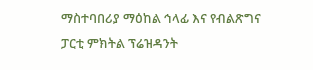ማስተባበሪያ ማዕከል ኅላፊ እና የብልጽግና ፓርቲ ምክትል ፕሬዝዳንት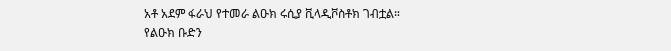አቶ አደም ፋራህ የተመራ ልዑክ ሩሲያ ቪላዲቮስቶክ ገብቷል።
የልዑክ ቡድን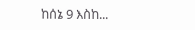ከሰኔ 9 እስከ...